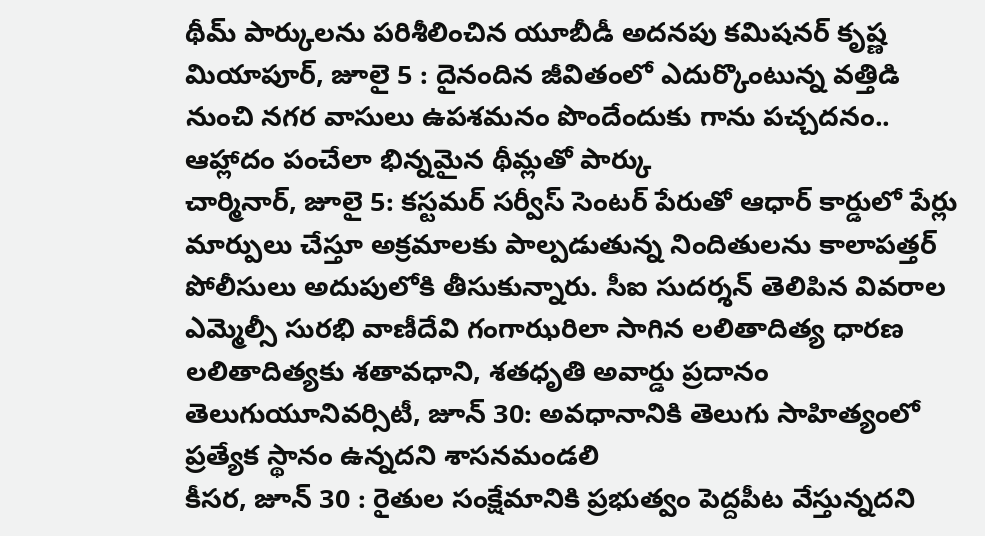థీమ్ పార్కులను పరిశీలించిన యూబీడీ అదనపు కమిషనర్ కృష్ణ మియాపూర్, జూలై 5 : దైనందిన జీవితంలో ఎదుర్కొంటున్న వత్తిడి నుంచి నగర వాసులు ఉపశమనం పొందేందుకు గాను పచ్చదనం.. ఆహ్లాదం పంచేలా భిన్నమైన థీమ్లతో పార్కు
చార్మినార్, జూలై 5: కస్టమర్ సర్వీస్ సెంటర్ పేరుతో ఆధార్ కార్డులో పేర్లు మార్పులు చేస్తూ అక్రమాలకు పాల్పడుతున్న నిందితులను కాలాపత్తర్ పోలీసులు అదుపులోకి తీసుకున్నారు. సీఐ సుదర్శన్ తెలిపిన వివరాల
ఎమ్మెల్సీ సురభి వాణీదేవి గంగాఝరిలా సాగిన లలితాదిత్య ధారణ లలితాదిత్యకు శతావధాని, శతధృతి అవార్డు ప్రదానం తెలుగుయూనివర్సిటీ, జూన్ 30: అవధానానికి తెలుగు సాహిత్యంలో ప్రత్యేక స్థానం ఉన్నదని శాసనమండలి
కీసర, జూన్ 30 : రైతుల సంక్షేమానికి ప్రభుత్వం పెద్దపీట వేస్తున్నదని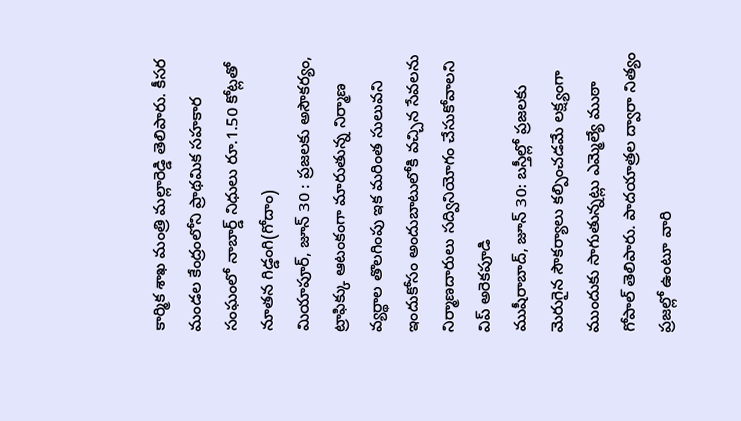కార్మిక శాఖ మంత్రి మల్లారెడ్డి తెలిపారు. కీసర మండల కేంద్రంలోని ప్రాథమిక సహకార సంఘంలో నాబార్డ్ నిధులు రూ.1.50 కోట్లతో నూతన గిడ్డంగి(గోదాం)
మియాపూర్, జూన్ 30 : ప్రజలకు అసౌకర్యం, ట్రాఫిక్కు ఆటంకంగా మారుతున్న నిర్మాణ వ్యర్థాల తొలగింపు ఇక మరింత సులువని ఇందుకోసం అందుబాటులోకి వచ్చిన సేవలను నిర్మాణదారులు సద్వినియోగం చేసుకోవాలని విప్ అరెకపూడి
ముషీరాబాద్, జూన్ 30: బస్తీల్లో ప్రజలకు మెరుగైన సౌకర్యాలు కల్పించడమే లక్ష్యంగా ముందుకు సాగుతున్నట్లు ఎమ్మెల్యే ముఠా గోపాల్ తెలిపారు. పాదయాత్రల ద్వారా నిత్యం ప్రజల్లో ఉంటూ వారి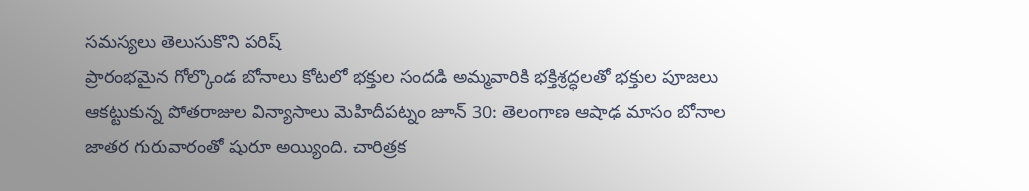సమస్యలు తెలుసుకొని పరిష్
ప్రారంభమైన గోల్కొండ బోనాలు కోటలో భక్తుల సందడి అమ్మవారికి భక్తిశ్రద్ధలతో భక్తుల పూజలు ఆకట్టుకున్న పోతరాజుల విన్యాసాలు మెహిదీపట్నం జూన్ 30: తెలంగాణ ఆషాఢ మాసం బోనాల జాతర గురువారంతో షురూ అయ్యింది. చారిత్రక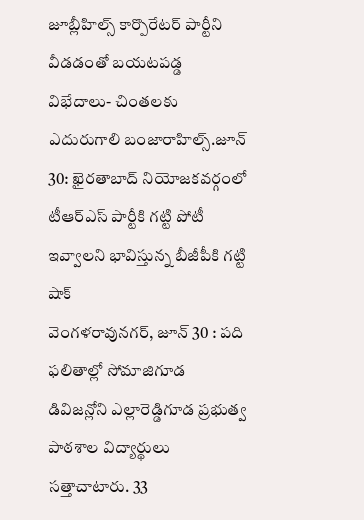జూబ్లీహిల్స్ కార్పొరేటర్ పార్టీని వీడడంతో బయటపడ్డ విభేదాలు- చింతలకు ఎదురుగాలి బంజారాహిల్స్.జూన్ 30: ఖైరతాబాద్ నియోజకవర్గంలో టీఆర్ఎస్ పార్టీకి గట్టి పోటీ ఇవ్వాలని భావిస్తున్న బీజీపీకి గట్టి షాక్
వెంగళరావునగర్, జూన్ 30 : పది ఫలితాల్లో సోమాజిగూడ డివిజన్లోని ఎల్లారెడ్డిగూడ ప్రభుత్వ పాఠశాల విద్యార్థులు సత్తాచాటారు. 33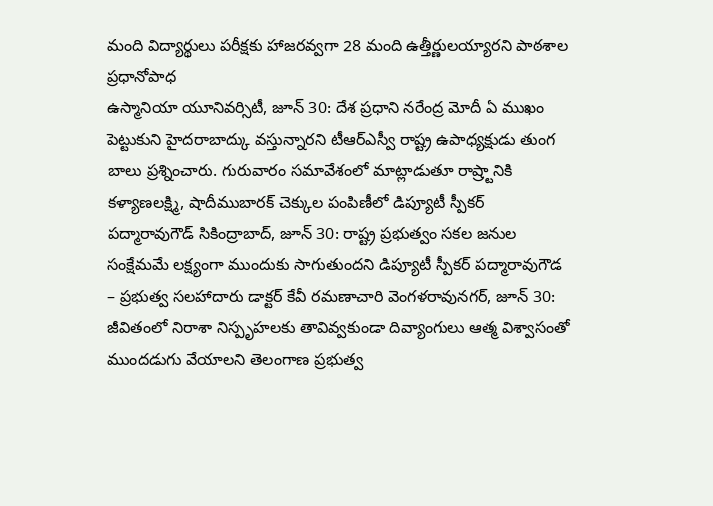మంది విద్యార్థులు పరీక్షకు హాజరవ్వగా 28 మంది ఉత్తీర్ణులయ్యారని పాఠశాల ప్రధానోపాధ
ఉస్మానియా యూనివర్సిటీ, జూన్ 30: దేశ ప్రధాని నరేంద్ర మోదీ ఏ ముఖం పెట్టుకుని హైదరాబాద్కు వస్తున్నారని టీఆర్ఎస్వీ రాష్ట్ర ఉపాధ్యక్షుడు తుంగ బాలు ప్రశ్నించారు. గురువారం సమావేశంలో మాట్లాడుతూ రాష్ర్టానికి
కళ్యాణలక్ష్మి, షాదీముబారక్ చెక్కుల పంపిణీలో డిప్యూటీ స్పీకర్ పద్మారావుగౌడ్ సికింద్రాబాద్, జూన్ 30: రాష్ట్ర ప్రభుత్వం సకల జనుల సంక్షేమమే లక్ష్యంగా ముందుకు సాగుతుందని డిప్యూటీ స్పీకర్ పద్మారావుగౌడ
– ప్రభుత్వ సలహాదారు డాక్టర్ కేవీ రమణాచారి వెంగళరావునగర్, జూన్ 30: జీవితంలో నిరాశా నిస్పృహలకు తావివ్వకుండా దివ్యాంగులు ఆత్మ విశ్వాసంతో ముందడుగు వేయాలని తెలంగాణ ప్రభుత్వ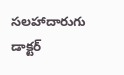సలహాదారుగు డాక్టర్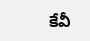కేవీ